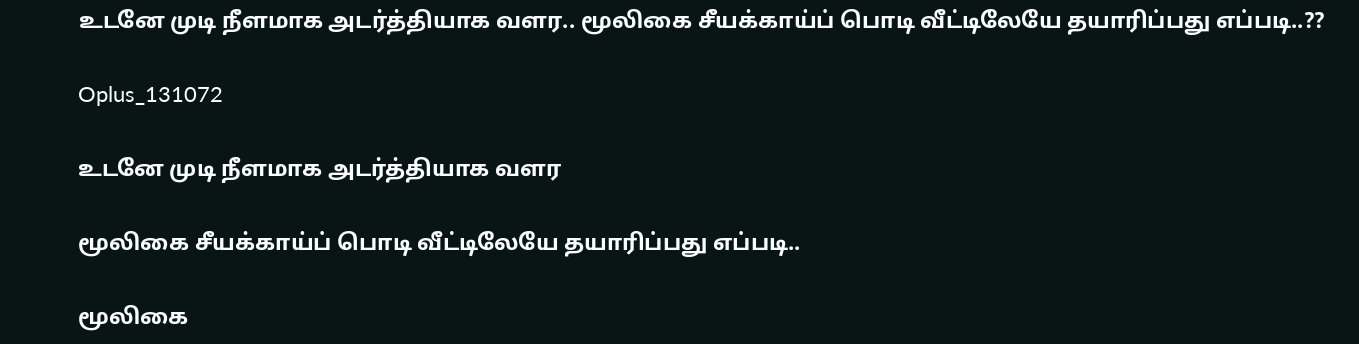உடனே முடி நீளமாக அடர்த்தியாக வளர.. மூலிகை சீயக்காய்ப் பொடி வீட்டிலேயே தயாரிப்பது எப்படி..??

Oplus_131072

உடனே முடி நீளமாக அடர்த்தியாக வளர

மூலிகை சீயக்காய்ப் பொடி வீட்டிலேயே தயாரிப்பது எப்படி..

மூலிகை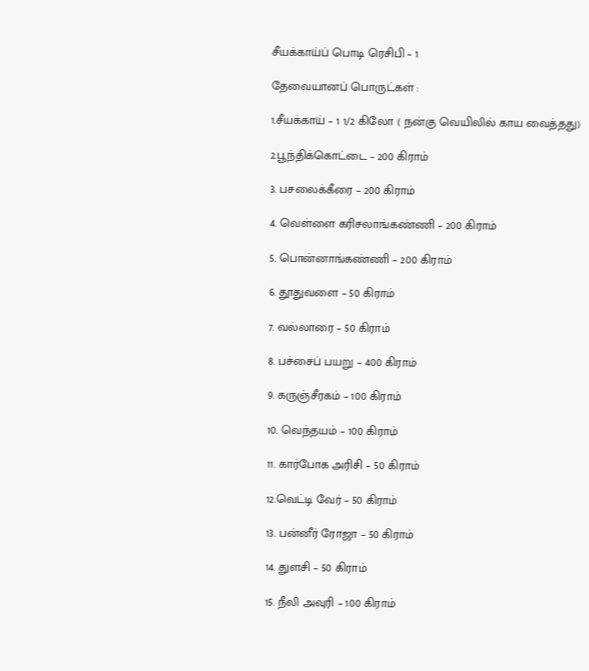சீயக்காய்ப் பொடி ரெசிபி – 1

தேவையானப் பொருட்கள் :

1.சீயக்காய் – 1 1/2 கிலோ ( நன்கு வெயிலில் காய வைத்தது)

2.பூந்திக்கொட்டை – 200 கிராம்

3. பசலைக்கீரை – 200 கிராம்

4. வெள்ளை கரிசலாங்கண்ணி – 200 கிராம்

5. பொன்னாங்கண்ணி – 200 கிராம்

6. தூதுவளை – 50 கிராம்

7. வல்லாரை – 50 கிராம்

8. பச்சைப் பயறு – 400 கிராம்

9. கருஞ்சீரகம் – 100 கிராம்

10. வெந்தயம் – 100 கிராம்

11. கார்போக அரிசி – 50 கிராம்

12.வெட்டி வேர் – 50 கிராம்

13. பன்னீர் ரோஜா – 50 கிராம்

14. துளசி – 50 கிராம்

15. நீலி அவுரி – 100 கிராம்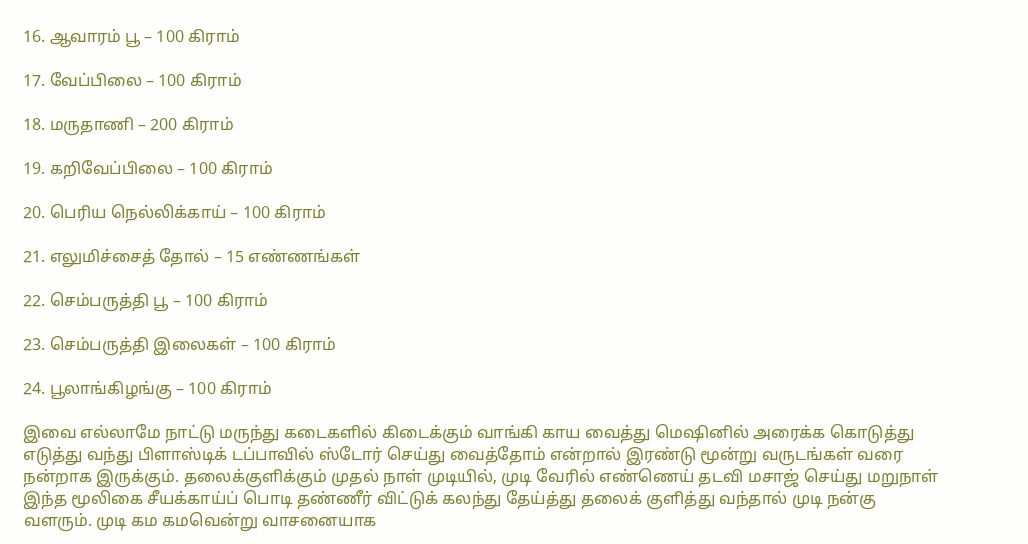16. ஆவாரம் பூ – 100 கிராம்

17. வேப்பிலை – 100 கிராம்

18. மருதாணி – 200 கிராம்

19. கறிவேப்பிலை – 100 கிராம்

20. பெரிய நெல்லிக்காய் – 100 கிராம்

21. எலுமிச்சைத் தோல் – 15 எண்ணங்கள்

22. செம்பருத்தி பூ – 100 கிராம்

23. செம்பருத்தி இலைகள் – 100 கிராம்

24. பூலாங்கிழங்கு – 100 கிராம்

இவை எல்லாமே நாட்டு மருந்து கடைகளில் கிடைக்கும் வாங்கி காய வைத்து மெஷினில் அரைக்க கொடுத்து எடுத்து வந்து பிளாஸ்டிக் டப்பாவில் ஸ்டோர் செய்து வைத்தோம் என்றால் இரண்டு மூன்று வருடங்கள் வரை நன்றாக இருக்கும். தலைக்குளிக்கும் முதல் நாள் முடியில், முடி வேரில் எண்ணெய் தடவி மசாஜ் செய்து மறுநாள் இந்த மூலிகை சீயக்காய்ப் பொடி தண்ணீர் விட்டுக் கலந்து தேய்த்து தலைக் குளித்து வந்தால் முடி நன்கு வளரும். முடி கம கமவென்று வாசனையாக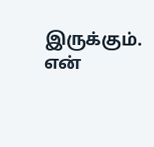இருக்கும். என்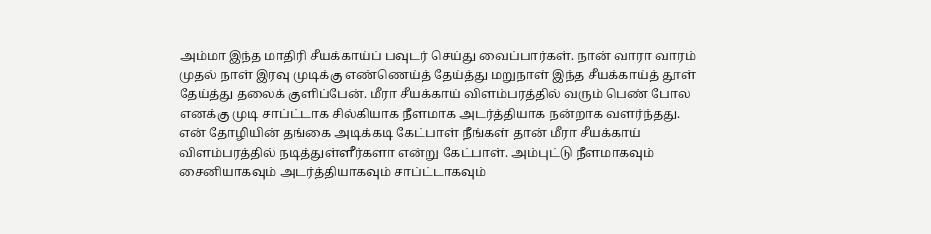அம்மா இந்த மாதிரி சீயக்காய்ப் பவுடர் செய்து வைப்பார்கள். நான் வாரா வாரம் முதல் நாள் இரவு முடிக்கு எண்ணெய்த் தேய்த்து மறுநாள் இந்த சீயக்காய்த் தூள் தேய்த்து தலைக் குளிப்பேன். மீரா சீயக்காய் விளம்பரத்தில் வரும் பெண் போல எனக்கு முடி சாப்ட்டாக சில்கியாக நீளமாக அடர்த்தியாக நன்றாக வளர்ந்தது. என் தோழியின் தங்கை அடிக்கடி கேட்பாள் நீங்கள் தான் மீரா சீயக்காய் விளம்பரத்தில் நடித்துள்ளீர்களா என்று கேட்பாள். அம்புட்டு நீளமாகவும் சைனியாகவும் அடர்த்தியாகவும் சாப்ட்டாகவும்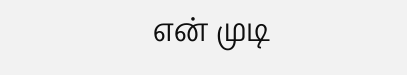என் முடி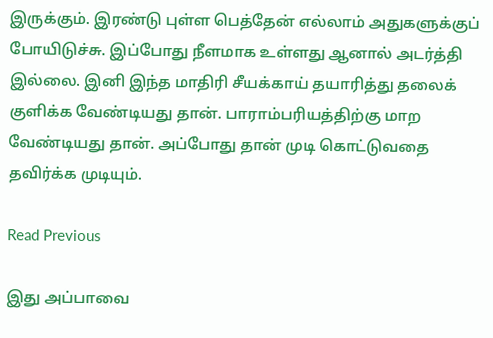இருக்கும். இரண்டு புள்ள பெத்தேன் எல்லாம் அதுகளுக்குப் போயிடுச்சு. இப்போது நீளமாக உள்ளது ஆனால் அடர்த்தி இல்லை. இனி இந்த மாதிரி சீயக்காய் தயாரித்து தலைக் குளிக்க வேண்டியது தான். பாராம்பரியத்திற்கு மாற வேண்டியது தான். அப்போது தான் முடி கொட்டுவதை தவிர்க்க முடியும்.

Read Previous

இது அப்பாவை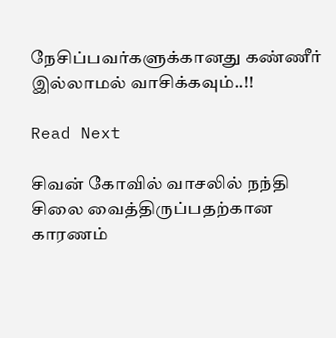நேசிப்பவர்களுக்கானது கண்ணீர் இல்லாமல் வாசிக்கவும்..!!

Read Next

சிவன் கோவில் வாசலில் நந்தி சிலை வைத்திருப்பதற்கான காரணம்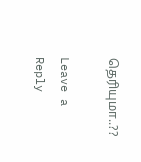தெரியுமா..??

Leave a Reply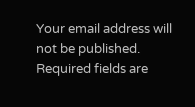Your email address will not be published. Required fields are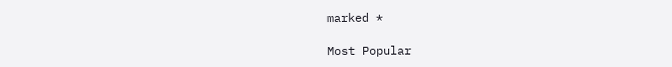marked *

Most Popular